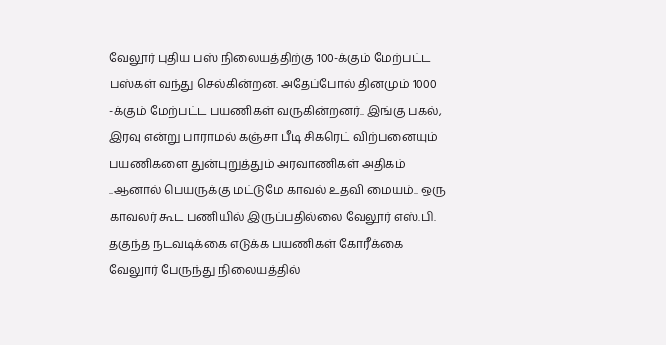வேலூர் புதிய பஸ் நிலையத்திற்கு 100-க்கும் மேற்பட்ட பஸ்கள் வந்து செல்கின்றன. அதேப்போல் தினமும் 1000 -க்கும் மேற்பட்ட பயணிகள் வருகின்றனர்.. இங்கு பகல், இரவு என்று பாராமல் கஞ்சா பீடி சிகரெட் விற்பனையும் பயணிகளை துன்புறுத்தும் அரவாணிகள் அதிகம் ..ஆனால் பெயருக்கு மட்டுமே காவல் உதவி மையம்.. ஒரு காவலர் கூட பணியில் இருப்பதில்லை வேலூர் எஸ்.பி. தகுந்த நடவடிக்கை எடுக்க பயணிகள் கோரீக்கை
வேலுார் பேருந்து நிலையத்தில்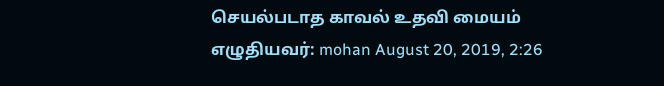செயல்படாத காவல் உதவி மையம்
எழுதியவர்: mohan August 20, 2019, 2:26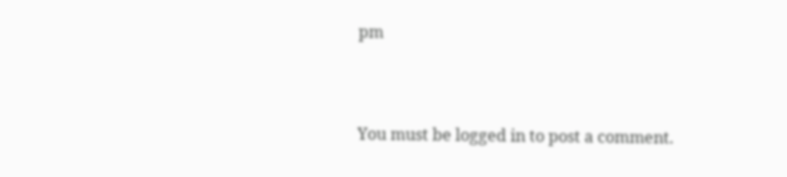pm




You must be logged in to post a comment.